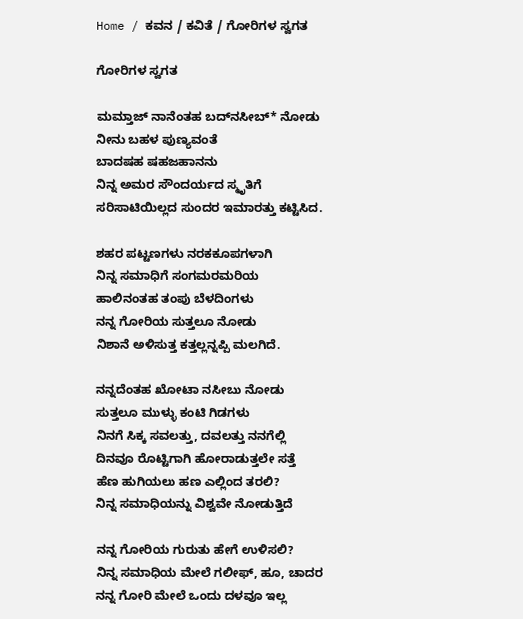Home / ಕವನ / ಕವಿತೆ / ಗೋರಿಗಳ ಸ್ವಗತ

ಗೋರಿಗಳ ಸ್ವಗತ

ಮಮ್ತಾಜ್ ನಾನೆಂತಹ ಬದ್‌ನಸೀಬ್* ನೋಡು
ನೀನು ಬಹಳ ಪುಣ್ಯವಂತೆ
ಬಾದಷಹ ಷಹಜಹಾನನು
ನಿನ್ನ ಅಮರ ಸೌಂದರ್ಯದ ಸ್ಮೃತಿಗೆ
ಸರಿಸಾಟಿಯಿಲ್ಲದ ಸುಂದರ ಇಮಾರತ್ತು ಕಟ್ಟಿಸಿದ.

ಶಹರ ಪಟ್ಟಣಗಳು ನರಕಕೂಪಗಳಾಗಿ
ನಿನ್ನ ಸಮಾಧಿಗೆ ಸಂಗಮರಮರಿಯ
ಹಾಲಿನಂತಹ ತಂಪು ಬೆಳದಿಂಗಳು
ನನ್ನ ಗೋರಿಯ ಸುತ್ತಲೂ ನೋಡು
ನಿಶಾನೆ ಅಳಿಸುತ್ತ ಕತ್ತಲ್ಲನ್ನಪ್ಪಿ ಮಲಗಿದೆ.

ನನ್ನದೆಂತಹ ಖೋಟಾ ನಸೀಬು ನೋಡು
ಸುತ್ತಲೂ ಮುಳ್ಳು ಕಂಟಿ ಗಿಡಗಳು
ನಿನಗೆ ಸಿಕ್ಕ ಸವಲತ್ತು, ದವಲತ್ತು ನನಗೆಲ್ಲಿ
ದಿನವೂ ರೊಟ್ಟಿಗಾಗಿ ಹೋರಾಡುತ್ತಲೇ ಸತ್ತೆ
ಹೆಣ ಹುಗಿಯಲು ಹಣ ಎಲ್ಲಿಂದ ತರಲಿ?
ನಿನ್ನ ಸಮಾಧಿಯನ್ನು ವಿಶ್ವವೇ ನೋಡುತ್ತಿದೆ

ನನ್ನ ಗೋರಿಯ ಗುರುತು ಹೇಗೆ ಉಳಿಸಲಿ?
ನಿನ್ನ ಸಮಾಧಿಯ ಮೇಲೆ ಗಲೀಫ್, ಹೂ, ಚಾದರ
ನನ್ನ ಗೋರಿ ಮೇಲೆ ಒಂದು ದಳವೂ ಇಲ್ಲ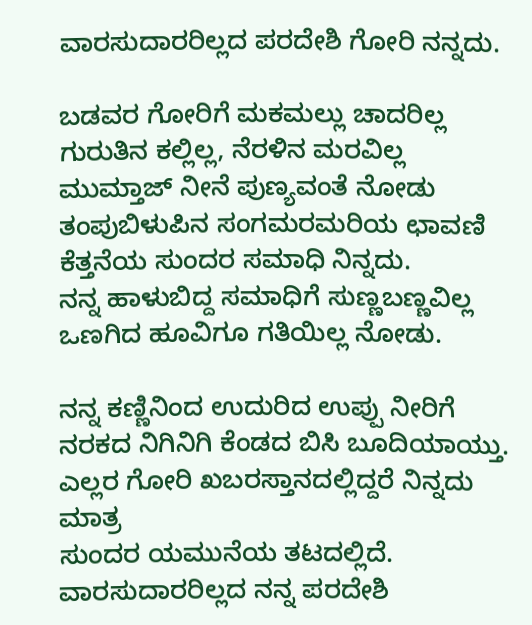ವಾರಸುದಾರರಿಲ್ಲದ ಪರದೇಶಿ ಗೋರಿ ನನ್ನದು.

ಬಡವರ ಗೋರಿಗೆ ಮಕಮಲ್ಲು ಚಾದರಿಲ್ಲ
ಗುರುತಿನ ಕಲ್ಲಿಲ್ಲ, ನೆರಳಿನ ಮರವಿಲ್ಲ
ಮುಮ್ತಾಜ್ ನೀನೆ ಪುಣ್ಯವಂತೆ ನೋಡು
ತಂಪುಬಿಳುಪಿನ ಸಂಗಮರಮರಿಯ ಛಾವಣಿ
ಕೆತ್ತನೆಯ ಸುಂದರ ಸಮಾಧಿ ನಿನ್ನದು.
ನನ್ನ ಹಾಳುಬಿದ್ದ ಸಮಾಧಿಗೆ ಸುಣ್ಣಬಣ್ಣವಿಲ್ಲ
ಒಣಗಿದ ಹೂವಿಗೂ ಗತಿಯಿಲ್ಲ ನೋಡು.

ನನ್ನ ಕಣ್ಣಿನಿಂದ ಉದುರಿದ ಉಪ್ಪು ನೀರಿಗೆ
ನರಕದ ನಿಗಿನಿಗಿ ಕೆಂಡದ ಬಿಸಿ ಬೂದಿಯಾಯ್ತು.
ಎಲ್ಲರ ಗೋರಿ ಖಬರಸ್ತಾನದಲ್ಲಿದ್ದರೆ ನಿನ್ನದು ಮಾತ್ರ
ಸುಂದರ ಯಮುನೆಯ ತಟದಲ್ಲಿದೆ.
ವಾರಸುದಾರರಿಲ್ಲದ ನನ್ನ ಪರದೇಶಿ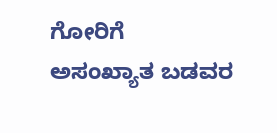ಗೋರಿಗೆ
ಅಸಂಖ್ಯಾತ ಬಡವರ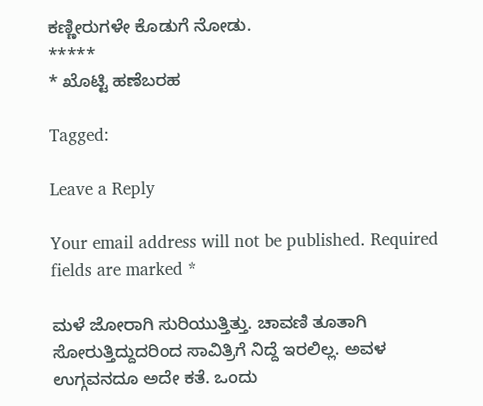ಕಣ್ಣೀರುಗಳೇ ಕೊಡುಗೆ ನೋಡು.
*****
* ಖೊಟ್ಟಿ ಹಣೆಬರಹ

Tagged:

Leave a Reply

Your email address will not be published. Required fields are marked *

ಮಳೆ ಜೋರಾಗಿ ಸುರಿಯುತ್ತಿತ್ತು. ಚಾವಣಿ ತೂತಾಗಿ ಸೋರುತ್ತಿದ್ದುದರಿಂದ ಸಾವಿತ್ರಿಗೆ ನಿದ್ದೆ ಇರಲಿಲ್ಲ. ಅವಳ ಉಗ್ಗವನದೂ ಅದೇ ಕತೆ. ಒಂದು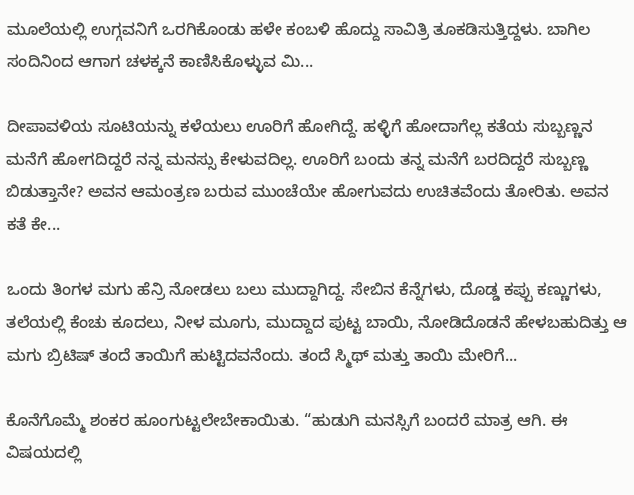ಮೂಲೆಯಲ್ಲಿ ಉಗ್ಗವನಿಗೆ ಒರಗಿಕೊಂಡು ಹಳೇ ಕಂಬಳಿ ಹೊದ್ದು ಸಾವಿತ್ರಿ ತೂಕಡಿಸುತ್ತಿದ್ದಳು. ಬಾಗಿಲ ಸಂದಿನಿಂದ ಆಗಾಗ ಚಳಕ್ಕನೆ ಕಾಣಿಸಿಕೊಳ್ಳುವ ಮಿ...

ದೀಪಾವಳಿಯ ಸೂಟಿಯನ್ನು ಕಳೆಯಲು ಊರಿಗೆ ಹೋಗಿದ್ದೆ. ಹಳ್ಳಿಗೆ ಹೋದಾಗೆಲ್ಲ ಕತೆಯ ಸುಬ್ಬಣ್ಣನ ಮನೆಗೆ ಹೋಗದಿದ್ದರೆ ನನ್ನ ಮನಸ್ಸು ಕೇಳುವದಿಲ್ಲ. ಊರಿಗೆ ಬಂದು ತನ್ನ ಮನೆಗೆ ಬರದಿದ್ದರೆ ಸುಬ್ಬಣ್ಣ ಬಿಡುತ್ತಾನೇ? ಅವನ ಆಮಂತ್ರಣ ಬರುವ ಮುಂಚೆಯೇ ಹೋಗುವದು ಉಚಿತವೆಂದು ತೋರಿತು. ಅವನ ಕತೆ ಕೇ...

ಒಂದು ತಿಂಗಳ ಮಗು ಹೆನ್ರಿ ನೋಡಲು ಬಲು ಮುದ್ದಾಗಿದ್ದ. ಸೇಬಿನ ಕೆನ್ನೆಗಳು, ದೊಡ್ಡ ಕಪ್ಪು ಕಣ್ಣುಗಳು, ತಲೆಯಲ್ಲಿ ಕೆಂಚು ಕೂದಲು, ನೀಳ ಮೂಗು, ಮುದ್ದಾದ ಪುಟ್ಟ ಬಾಯಿ, ನೋಡಿದೊಡನೆ ಹೇಳಬಹುದಿತ್ತು ಆ ಮಗು ಬ್ರಿಟಿಷ್ ತಂದೆ ತಾಯಿಗೆ ಹುಟ್ಟಿದವನೆಂದು. ತಂದೆ ಸ್ಮಿಥ್ ಮತ್ತು ತಾಯಿ ಮೇರಿಗೆ...

ಕೊನೆಗೊಮ್ಮೆ ಶಂಕರ ಹೂಂಗುಟ್ಟಲೇಬೇಕಾಯಿತು. “ಹುಡುಗಿ ಮನಸ್ಸಿಗೆ ಬಂದರೆ ಮಾತ್ರ ಆಗಿ. ಈ ವಿಷಯದಲ್ಲಿ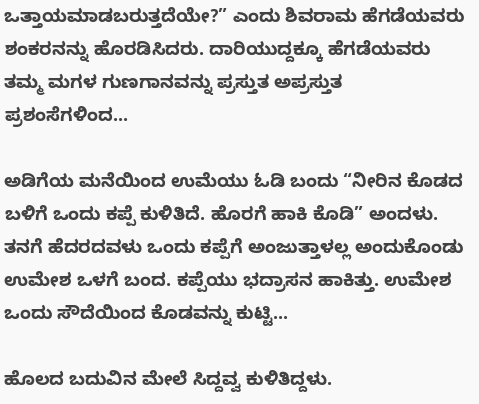ಒತ್ತಾಯಮಾಡಬರುತ್ತದೆಯೇ?” ಎಂದು ಶಿವರಾಮ ಹೆಗಡೆಯವರು ಶಂಕರನನ್ನು ಹೊರಡಿಸಿದರು. ದಾರಿಯುದ್ದಕ್ಕೂ ಹೆಗಡೆಯವರು ತಮ್ಮ ಮಗಳ ಗುಣಗಾನವನ್ನು ಪ್ರಸ್ತುತ ಅಪ್ರಸ್ತುತ ಪ್ರಶಂಸೆಗಳಿಂದ...

ಅಡಿಗೆಯ ಮನೆಯಿಂದ ಉಮೆಯು ಓಡಿ ಬಂದು “ನೀರಿನ ಕೊಡದ ಬಳಿಗೆ ಒಂದು ಕಪ್ಪೆ ಕುಳಿತಿದೆ. ಹೊರಗೆ ಹಾಕಿ ಕೊಡಿ” ಅಂದಳು. ತನಗೆ ಹೆದರದವಳು ಒಂದು ಕಪ್ಪೆಗೆ ಅಂಜುತ್ತಾಳಲ್ಲ ಅಂದುಕೊಂಡು ಉಮೇಶ ಒಳಗೆ ಬಂದ. ಕಪ್ಪೆಯು ಭದ್ರಾಸನ ಹಾಕಿತ್ತು. ಉಮೇಶ ಒಂದು ಸೌದೆಯಿಂದ ಕೊಡವನ್ನು ಕುಟ್ಟಿ...

ಹೊಲದ ಬದುವಿನ ಮೇಲೆ ಸಿದ್ದವ್ವ ಕುಳಿತಿದ್ದಳು.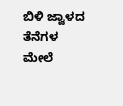ಬಿಳಿ ಜ್ವಾಳದ ತೆನೆಗಳ ಮೇಲೆ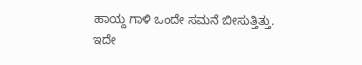ಹಾಯ್ದ ಗಾಳಿ ಒಂದೇ ಸಮನೆ ಬೀಸುತ್ತಿತ್ತು. ಇದೇ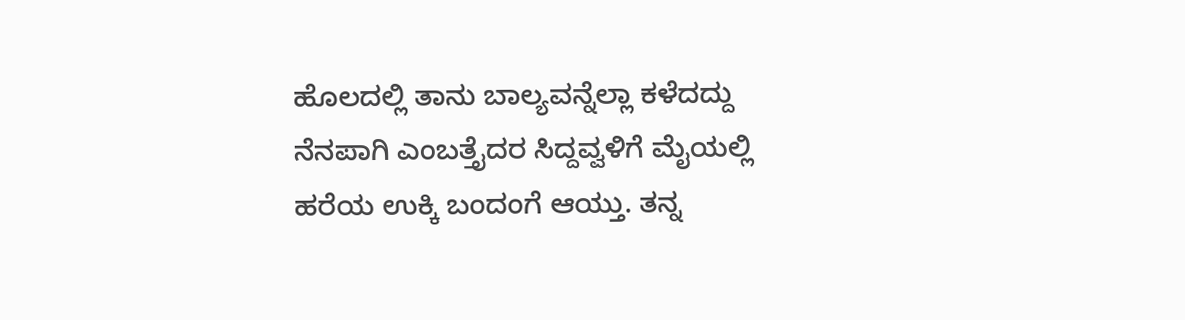ಹೊಲದಲ್ಲಿ ತಾನು ಬಾಲ್ಯವನ್ನೆಲ್ಲಾ ಕಳೆದದ್ದು ನೆನಪಾಗಿ ಎಂಬತ್ತೈದರ ಸಿದ್ದವ್ವಳಿಗೆ ಮೈಯಲ್ಲಿ ಹರೆಯ ಉಕ್ಕಿ ಬಂದಂಗೆ ಆಯ್ತು. ತನ್ನ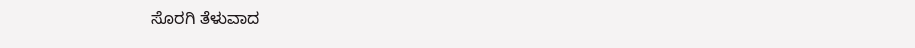ಸೊರಗಿ ತೆಳುವಾದ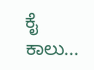ಕೈ ಕಾಲು...